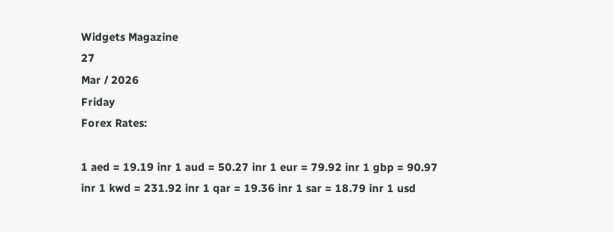Widgets Magazine
27
Mar / 2026
Friday
Forex Rates:

1 aed = 19.19 inr 1 aud = 50.27 inr 1 eur = 79.92 inr 1 gbp = 90.97 inr 1 kwd = 231.92 inr 1 qar = 19.36 inr 1 sar = 18.79 inr 1 usd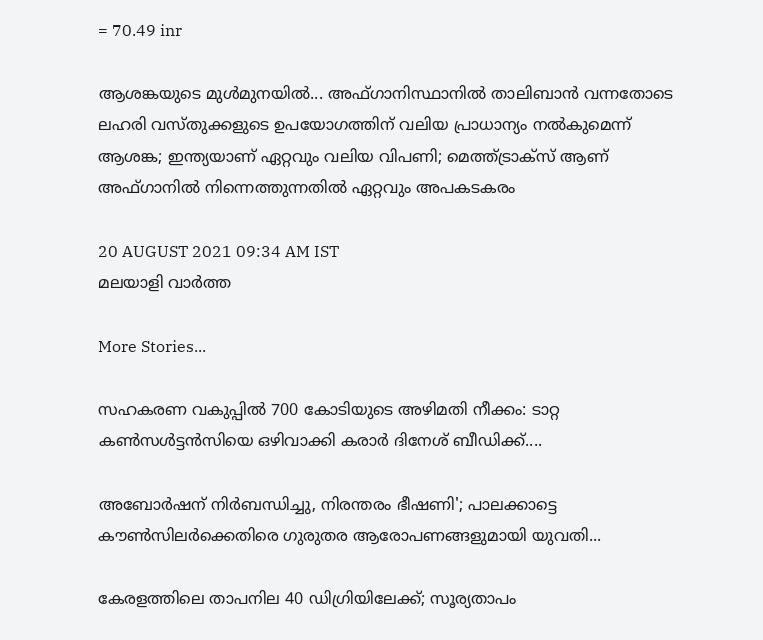= 70.49 inr

ആശങ്കയുടെ മുള്‍മുനയില്‍... അഫ്ഗാനിസ്ഥാനില്‍ താലിബാന്‍ വന്നതോടെ ലഹരി വസ്തുക്കളുടെ ഉപയോഗത്തിന് വലിയ പ്രാധാന്യം നല്‍കുമെന്ന് ആശങ്ക; ഇന്ത്യയാണ് ഏറ്റവും വലിയ വിപണി; മെത്ത്ട്രാക്‌സ് ആണ് അഫ്ഗാനില്‍ നിന്നെത്തുന്നതില്‍ ഏറ്റവും അപകടകരം

20 AUGUST 2021 09:34 AM IST
മലയാളി വാര്‍ത്ത

More Stories...

സഹകരണ വകുപ്പിൽ 700 കോടിയുടെ അഴിമതി നീക്കം: ടാറ്റ കണ്‍സള്‍ട്ടന്‍സിയെ ഒഴിവാക്കി കരാർ ദിനേശ് ബീഡിക്ക്....

അബോർഷന് നിർബന്ധിച്ചു, നിരന്തരം ഭീഷണി'; പാലക്കാട്ടെ കൗൺസിലർക്കെതിരെ ഗുരുതര ആരോപണങ്ങളുമായി യുവതി...

കേരളത്തിലെ താപനില 40 ഡിഗ്രിയിലേക്ക്; സൂര്യതാപം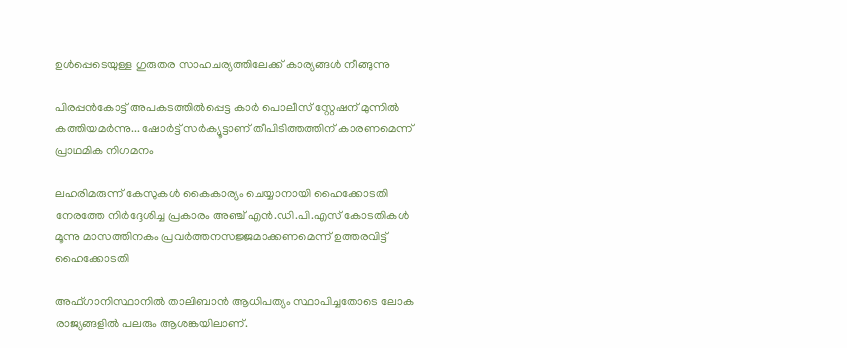ഉള്‍പ്പെടെയുള്ള ഗുരുതര സാഹചര്യത്തിലേക്ക് കാര്യങ്ങള്‍ നീങ്ങുന്നു

പിരപ്പൻകോട്ട് അപകടത്തിൽപ്പെട്ട കാർ പൊലീസ് സ്റ്റേഷന് മുന്നിൽ കത്തിയമർന്നു... ഷോർട്ട് സർക്യൂട്ടാണ് തീപിടിത്തത്തിന് കാരണമെന്ന് പ്രാഥമിക നിഗമനം

ലഹരിമരുന്ന് കേസുകൾ കൈകാര്യം ചെയ്യാനായി ഹൈക്കോടതി നേരത്തേ നിർദ്ദേശിച്ച പ്രകാരം അഞ്ച് എൻ.ഡി.പി.എസ് കോടതികൾ മൂന്നു മാസത്തിനകം പ്രവർത്തനസജ്ജമാക്കണമെന്ന് ഉത്തരവിട്ട് ഹൈക്കോടതി

അഫ്ഗാനിസ്ഥാനില്‍ താലിബാന്‍ ആധിപത്യം സ്ഥാപിച്ചതോടെ ലോക രാജ്യങ്ങളില്‍ പലരും ആശങ്കയിലാണ്.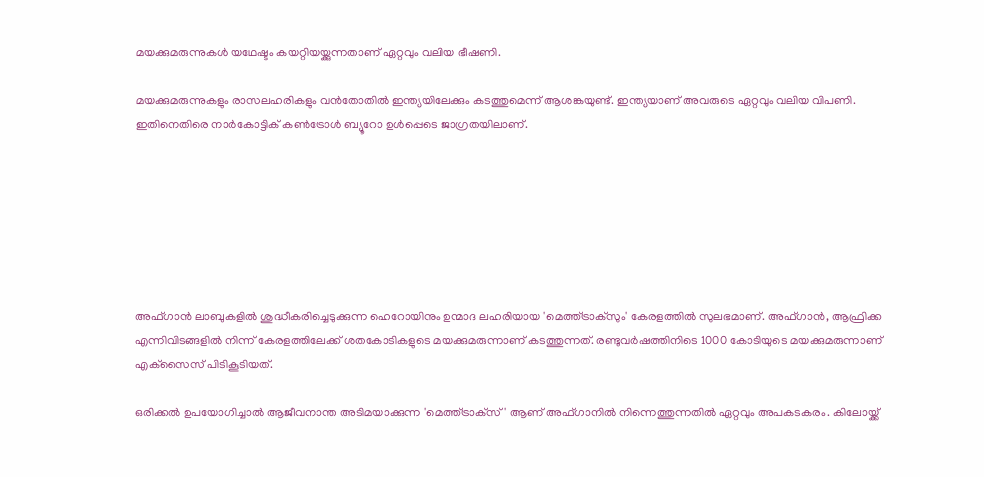മയക്കുമരുന്നുകള്‍ യഥേഷ്ടം കയറ്റിയയ്ക്കുന്നതാണ് ഏറ്റവും വലിയ ഭീഷണി.

മയക്കുമരുന്നുകളും രാസലഹരികളും വന്‍തോതില്‍ ഇന്ത്യയിലേക്കും കടത്തുമെന്ന് ആശങ്കയുണ്ട്. ഇന്ത്യയാണ് അവരുടെ ഏറ്റവും വലിയ വിപണി. ഇതിനെതിരെ നാര്‍കോട്ടിക് കണ്‍ട്രോള്‍ ബ്യൂറോ ഉള്‍പ്പെടെ ജാഗ്രതയിലാണ്.







അഫ്ഗാന്‍ ലാബുകളില്‍ ശുദ്ധീകരിച്ചെടുക്കുന്ന ഹെറോയിനും ഉന്മാദ ലഹരിയായ 'മെത്ത്ട്രാക്‌സും' കേരളത്തില്‍ സുലഭമാണ്. അഫ്ഗാന്‍, ആഫ്രിക്ക എന്നിവിടങ്ങളില്‍ നിന്ന് കേരളത്തിലേക്ക് ശതകോടികളുടെ മയക്കുമരുന്നാണ് കടത്തുന്നത്. രണ്ടുവര്‍ഷത്തിനിടെ 1000 കോടിയുടെ മയക്കുമരുന്നാണ് എക്‌സൈസ് പിടികൂടിയത്.

ഒരിക്കല്‍ ഉപയോഗിച്ചാല്‍ ആജീവനാന്ത അടിമയാക്കുന്ന 'മെത്ത്ട്രാക്‌സ്' ആണ് അഫ്ഗാനില്‍ നിന്നെത്തുന്നതില്‍ ഏറ്റവും അപകടകരം. കിലോയ്ക്ക്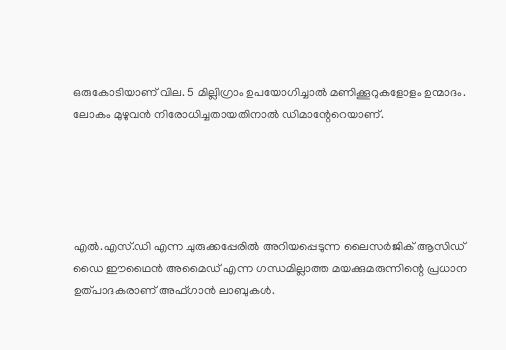ഒരുകോടിയാണ് വില. 5 മില്ലിഗ്രാം ഉപയോഗിച്ചാല്‍ മണിക്കൂറുകളോളം ഉന്മാദം. ലോകം മുഴുവന്‍ നിരോധിച്ചതായതിനാല്‍ ഡിമാന്റേറെയാണ്.





എല്‍.എസ്.ഡി എന്ന ചുരുക്കപ്പേരില്‍ അറിയപ്പെടുന്ന ലൈസര്‍ജിക് ആസിഡ് ഡൈ ഈഥൈന്‍ അമൈഡ് എന്ന ഗന്ധമില്ലാത്ത മയക്കുമരുന്നിന്റെ പ്രധാന ഉത്പാദകരാണ് അഫ്ഗാന്‍ ലാബുകള്‍.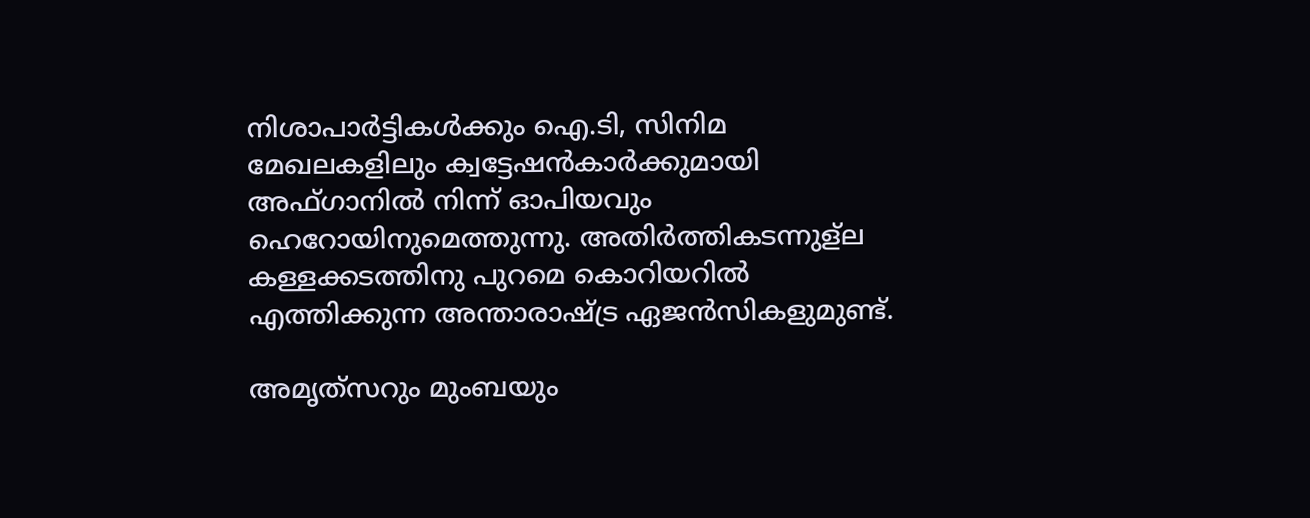നിശാപാര്‍ട്ടികള്‍ക്കും ഐ.ടി, സിനിമ മേഖലകളിലും ക്വട്ടേഷന്‍കാര്‍ക്കുമായി അഫ്ഗാനില്‍ നിന്ന് ഓപിയവും ഹെറോയിനുമെത്തുന്നു. അതിര്‍ത്തികടന്നുള്‌ല കള്ളക്കടത്തിനു പുറമെ കൊറിയറില്‍ എത്തിക്കുന്ന അന്താരാഷ്ട്ര ഏജന്‍സികളുമുണ്ട്.

അമൃത്‌സറും മുംബയും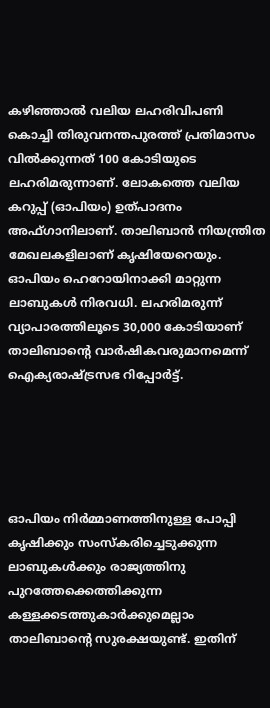കഴിഞ്ഞാല്‍ വലിയ ലഹരിവിപണി കൊച്ചി തിരുവനന്തപുരത്ത് പ്രതിമാസം വില്‍ക്കുന്നത് 100 കോടിയുടെ ലഹരിമരുന്നാണ്. ലോകത്തെ വലിയ കറുപ്പ് (ഓപിയം) ഉത്പാദനം അഫ്ഗാനിലാണ്. താലിബാന്‍ നിയന്ത്രിത മേഖലകളിലാണ് കൃഷിയേറെയും. ഓപിയം ഹെറോയിനാക്കി മാറ്റുന്ന ലാബുകള്‍ നിരവധി. ലഹരിമരുന്ന് വ്യാപാരത്തിലൂടെ 30,000 കോടിയാണ് താലിബാന്റെ വാര്‍ഷികവരുമാനമെന്ന് ഐക്യരാഷ്ട്രസഭ റിപ്പോര്‍ട്ട്.





ഓപിയം നിര്‍മ്മാണത്തിനുള്ള പോപ്പി കൃഷിക്കും സംസ്‌കരിച്ചെടുക്കുന്ന ലാബുകള്‍ക്കും രാജ്യത്തിനു പുറത്തേക്കെത്തിക്കുന്ന കള്ളക്കടത്തുകാര്‍ക്കുമെല്ലാം താലിബാന്റെ സുരക്ഷയുണ്ട്. ഇതിന്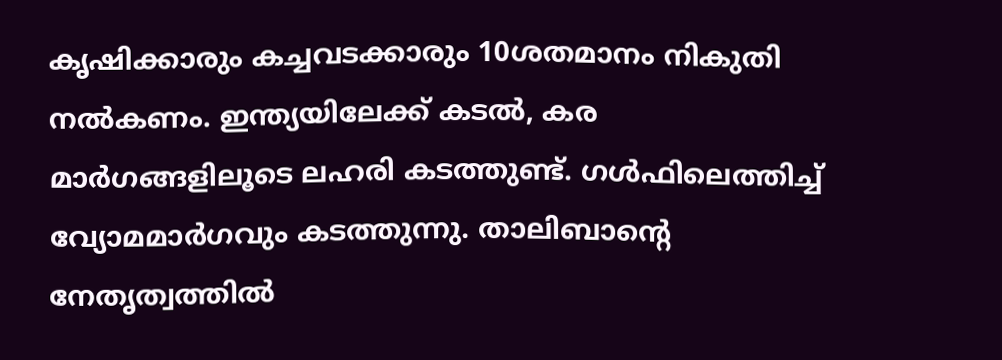കൃഷിക്കാരും കച്ചവടക്കാരും 10ശതമാനം നികുതി നല്‍കണം. ഇന്ത്യയിലേക്ക് കടല്‍, കര മാര്‍ഗങ്ങളിലൂടെ ലഹരി കടത്തുണ്ട്. ഗള്‍ഫിലെത്തിച്ച് വ്യോമമാര്‍ഗവും കടത്തുന്നു. താലിബാന്റെ നേതൃത്വത്തില്‍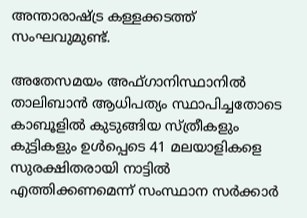അന്താരാഷ്ട്ര കള്ളക്കടത്ത് സംഘവുമുണ്ട്.

അതേസമയം അഫ്ഗാനിസ്ഥാനില്‍ താലിബാന്‍ ആധിപത്യം സ്ഥാപിച്ചതോടെ കാബൂളില്‍ കുടുങ്ങിയ സ്ത്രീകളും കുട്ടികളും ഉള്‍പ്പെടെ 41 മലയാളികളെ സുരക്ഷിതരായി നാട്ടില്‍ എത്തിക്കണമെന്ന് സംസ്ഥാന സര്‍ക്കാര്‍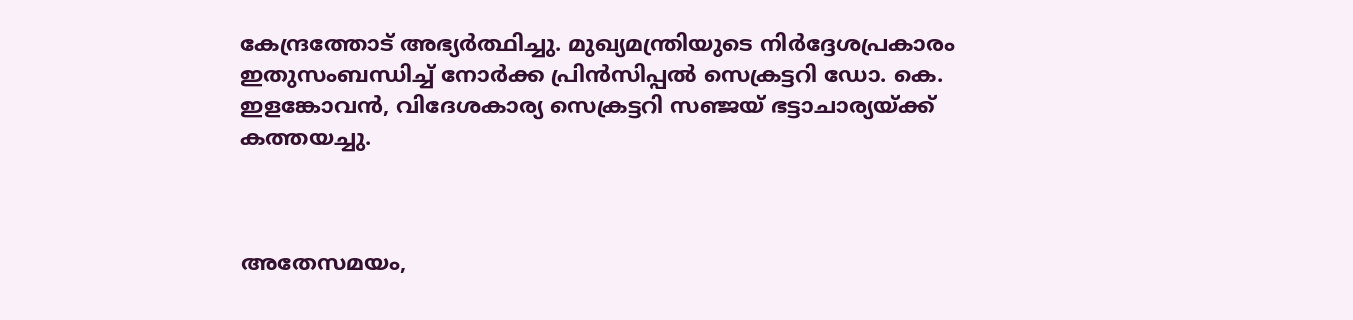കേന്ദ്രത്തോട് അഭ്യര്‍ത്ഥിച്ചു. മുഖ്യമന്ത്രിയുടെ നിര്‍ദ്ദേശപ്രകാരം ഇതുസംബന്ധിച്ച് നോര്‍ക്ക പ്രിന്‍സിപ്പല്‍ സെക്രട്ടറി ഡോ. കെ. ഇളങ്കോവന്‍, വിദേശകാര്യ സെക്രട്ടറി സഞ്ജയ് ഭട്ടാചാര്യയ്ക്ക് കത്തയച്ചു.



അതേസമയം,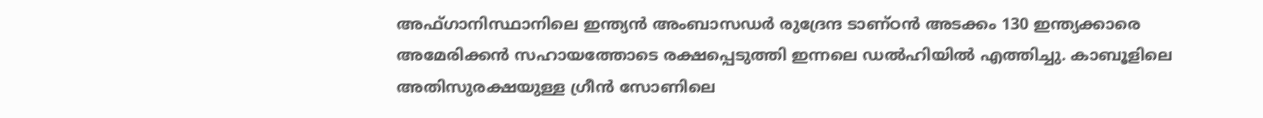അഫ്ഗാനിസ്ഥാനിലെ ഇന്ത്യന്‍ അംബാസഡര്‍ രുദ്രേന്ദ ടാണ്ഠന്‍ അടക്കം 130 ഇന്ത്യക്കാരെ അമേരിക്കന്‍ സഹായത്തോടെ രക്ഷപ്പെടുത്തി ഇന്നലെ ഡല്‍ഹിയില്‍ എത്തിച്ചു. കാബൂളിലെ അതിസുരക്ഷയുള്ള ഗ്രീന്‍ സോണിലെ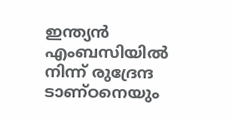ഇന്ത്യന്‍ എംബസിയില്‍ നിന്ന് രുദ്രേന്ദ ടാണ്ഠനെയും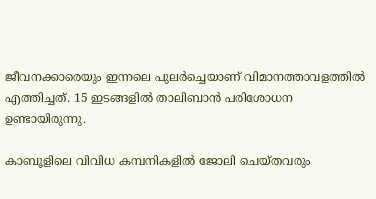ജീവനക്കാരെയും ഇന്നലെ പുലര്‍ച്ചെയാണ് വിമാനത്താവളത്തില്‍ എത്തിച്ചത്. 15 ഇടങ്ങളില്‍ താലിബാന്‍ പരിശോധന ഉണ്ടായിരുന്നു.

കാബൂളിലെ വിവിധ കമ്പനികളില്‍ ജോലി ചെയ്തവരും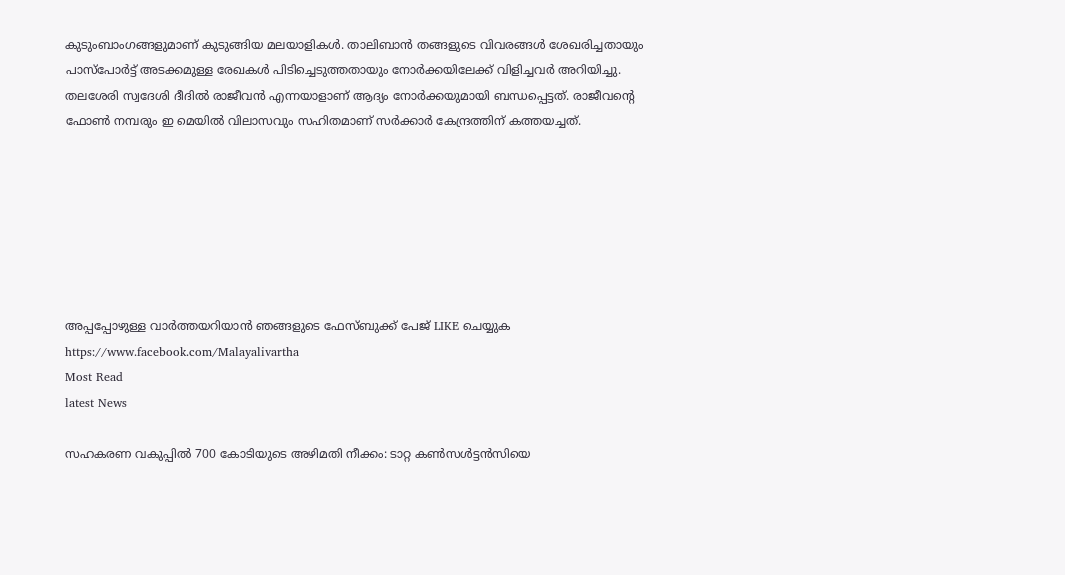കുടുംബാംഗങ്ങളുമാണ് കുടുങ്ങിയ മലയാളികള്‍. താലിബാന്‍ തങ്ങളുടെ വിവരങ്ങള്‍ ശേഖരിച്ചതായും പാസ്‌പോര്‍ട്ട് അടക്കമുള്ള രേഖകള്‍ പിടിച്ചെടുത്തതായും നോര്‍ക്കയിലേക്ക് വിളിച്ചവര്‍ അറിയിച്ചു. തലശേരി സ്വദേശി ദീദില്‍ രാജീവന്‍ എന്നയാളാണ് ആദ്യം നോര്‍ക്കയുമായി ബന്ധപ്പെട്ടത്. രാജീവന്റെ ഫോണ്‍ നമ്പരും ഇ മെയില്‍ വിലാസവും സഹിതമാണ് സര്‍ക്കാര്‍ കേന്ദ്രത്തിന് കത്തയച്ചത്.







അപ്പപ്പോഴുള്ള വാര്‍ത്തയറിയാന്‍ ഞങ്ങളുടെ ഫേസ്‌ബുക്ക്‌ പേജ് LIKE ചെയ്യുക
https://www.facebook.com/Malayalivartha
Most Read
latest News

സഹകരണ വകുപ്പിൽ 700 കോടിയുടെ അഴിമതി നീക്കം: ടാറ്റ കണ്‍സള്‍ട്ടന്‍സിയെ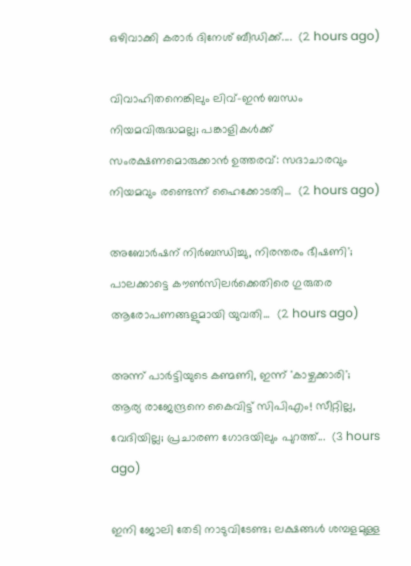ഒഴിവാക്കി കരാർ ദിനേശ് ബീഡിക്ക്....  (2 hours ago)

വിവാഹിതനെങ്കിലും ലിവ്-ഇൻ ബന്ധം നിയമവിരുദ്ധമല്ല; പങ്കാളികൾക്ക് സംരക്ഷണമൊരുക്കാൻ ഉത്തരവ്: സദാചാരവും നിയമവും രണ്ടെന്ന് ഹൈക്കോടതി...  (2 hours ago)

അബോർഷന് നിർബന്ധിച്ചു, നിരന്തരം ഭീഷണി'; പാലക്കാട്ടെ കൗൺസിലർക്കെതിരെ ഗുരുതര ആരോപണങ്ങളുമായി യുവതി...  (2 hours ago)

അന്ന് പാർട്ടിയുടെ കണ്മണി, ഇന്ന് 'കാഴ്ചക്കാരി'; ആര്യ രാജേന്ദ്രനെ കൈവിട്ട് സിപിഎം! സീറ്റില്ല, വേദിയില്ല; പ്രചാരണ ഗോദയിലും പുറത്ത്...  (3 hours ago)

ഇനി ജോലി തേടി നാടുവിടേണ്ട; ലക്ഷങ്ങൾ ശമ്പളമുള്ള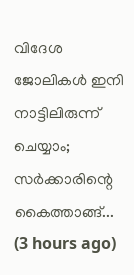വിദേശ ജോലികൾ ഇനി നാട്ടിലിരുന്ന് ചെയ്യാം; സർക്കാരിന്റെ കൈത്താങ്ങ്...  (3 hours ago)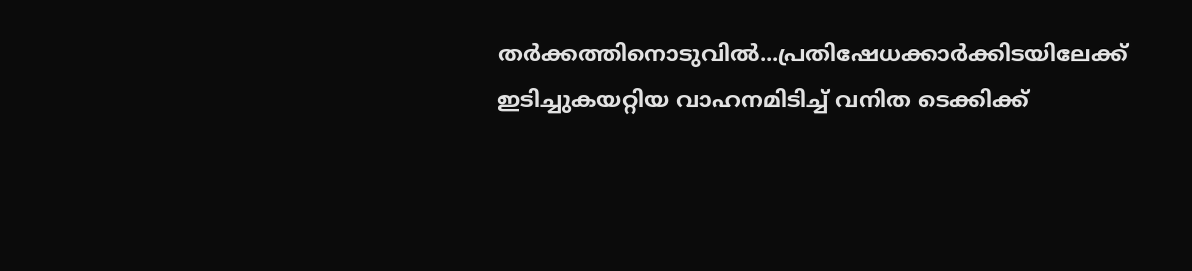തർക്കത്തിനൊടുവിൽ...പ്രതിഷേധക്കാർക്കിടയിലേക്ക് ഇടിച്ചുകയറ്റിയ വാഹനമിടിച്ച് വനിത ടെക്കിക്ക്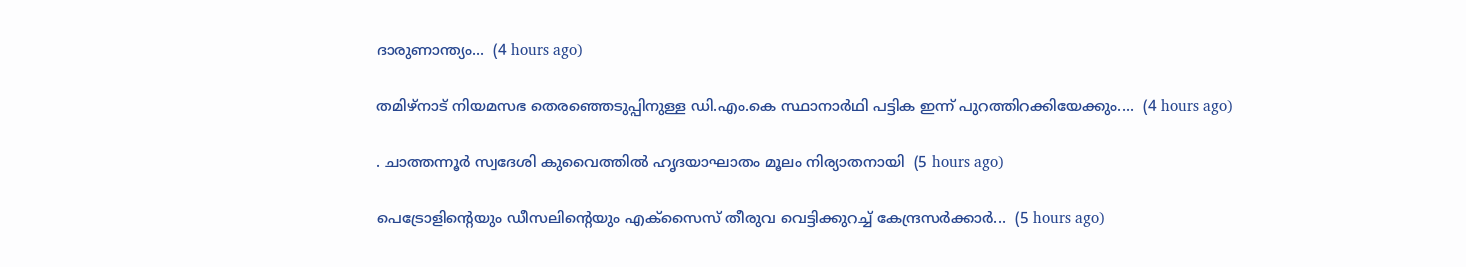ദാരുണാന്ത്യം...  (4 hours ago)

തമിഴ്‌നാട് നിയമസഭ തെരഞ്ഞെടുപ്പിനുള്ള ഡി.എം.കെ സ്ഥാനാർഥി പട്ടിക ഇന്ന് പുറത്തിറക്കിയേക്കും....  (4 hours ago)

. ചാത്തന്നൂർ സ്വദേശി കുവൈത്തിൽ ഹൃദയാഘാതം മൂലം നിര്യാതനായി  (5 hours ago)

പെട്രോളിന്‍റെയും ഡീസലിന്‍റെയും എക്സൈസ് തീരുവ വെട്ടിക്കുറച്ച് കേന്ദ്രസർക്കാർ...  (5 hours ago)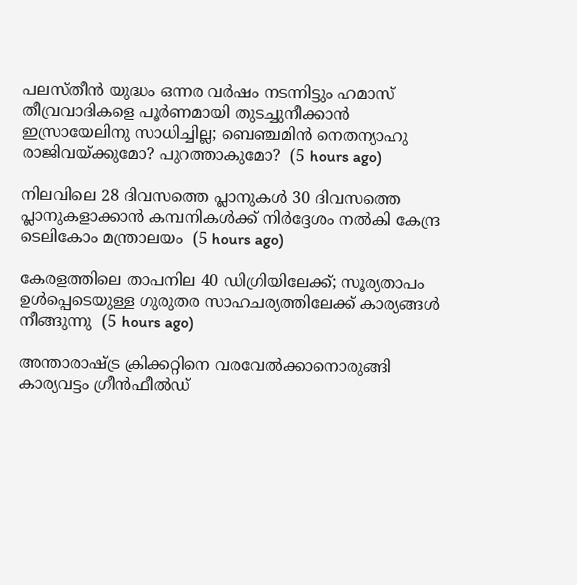പലസ്തീന്‍ യുദ്ധം ഒന്നര വര്‍ഷം നടന്നിട്ടും ഹമാസ് തീവ്രവാദികളെ പൂര്‍ണമായി തുടച്ചുനീക്കാന്‍ ഇസ്രായേലിനു സാധിച്ചില്ല; ബെഞ്ചമിന്‍ നെതന്യാഹു രാജിവയ്ക്കുമോ? പുറത്താകുമോ?  (5 hours ago)

നിലവിലെ 28 ദിവസത്തെ പ്ലാനുകൾ 30 ദിവസത്തെ പ്ലാനുകളാക്കാൻ കമ്പനികൾക്ക് നിർദ്ദേശം നൽകി കേന്ദ്ര ടെലികോം മന്ത്രാലയം  (5 hours ago)

കേരളത്തിലെ താപനില 40 ഡിഗ്രിയിലേക്ക്; സൂര്യതാപം ഉള്‍പ്പെടെയുള്ള ഗുരുതര സാഹചര്യത്തിലേക്ക് കാര്യങ്ങള്‍ നീങ്ങുന്നു  (5 hours ago)

അന്താരാഷ്ട്ര ക്രിക്കറ്റിനെ വരവേൽക്കാനൊരുങ്ങി കാര്യവട്ടം ഗ്രീൻഫീൽഡ്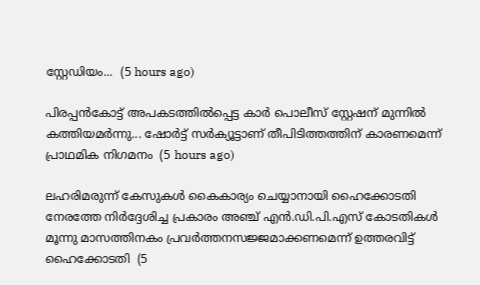സ്റ്റേഡിയം...  (5 hours ago)

പിരപ്പൻകോട്ട് അപകടത്തിൽപ്പെട്ട കാർ പൊലീസ് സ്റ്റേഷന് മുന്നിൽ കത്തിയമർന്നു... ഷോർട്ട് സർക്യൂട്ടാണ് തീപിടിത്തത്തിന് കാരണമെന്ന് പ്രാഥമിക നിഗമനം  (5 hours ago)

ലഹരിമരുന്ന് കേസുകൾ കൈകാര്യം ചെയ്യാനായി ഹൈക്കോടതി നേരത്തേ നിർദ്ദേശിച്ച പ്രകാരം അഞ്ച് എൻ.ഡി.പി.എസ് കോടതികൾ മൂന്നു മാസത്തിനകം പ്രവർത്തനസജ്ജമാക്കണമെന്ന് ഉത്തരവിട്ട് ഹൈക്കോടതി  (5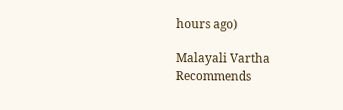hours ago)

Malayali Vartha Recommends